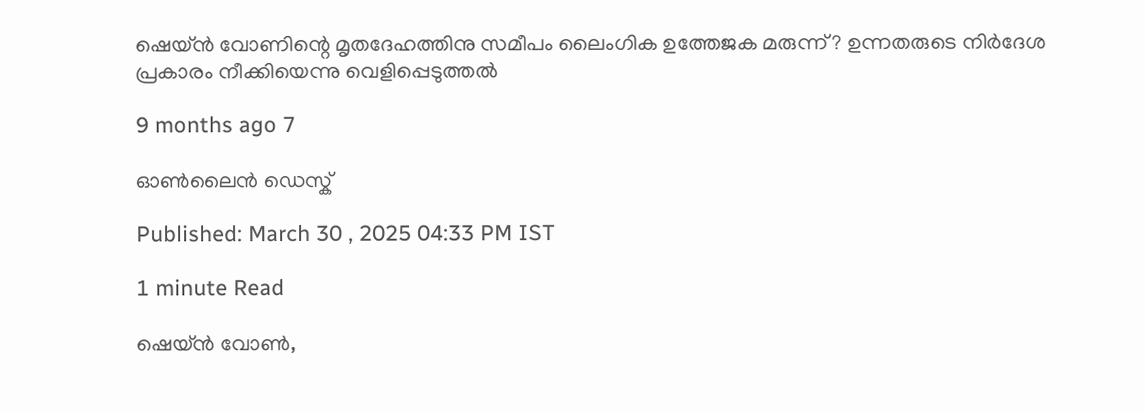ഷെയ്ൻ വോണിന്റെ മൃതദേഹത്തിനു സമീപം ലൈംഗിക ഉത്തേജക മരുന്ന്? ഉന്നതരുടെ നിർദേശ പ്രകാരം നീക്കിയെന്നു വെളിപ്പെടുത്തൽ

9 months ago 7

ഓൺലൈൻ ഡെസ്ക്

Published: March 30 , 2025 04:33 PM IST

1 minute Read

ഷെയ്ൻ വോൺ,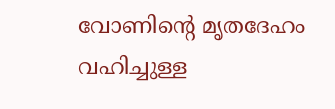വോണിന്റെ മൃതദേഹം വഹിച്ചുള്ള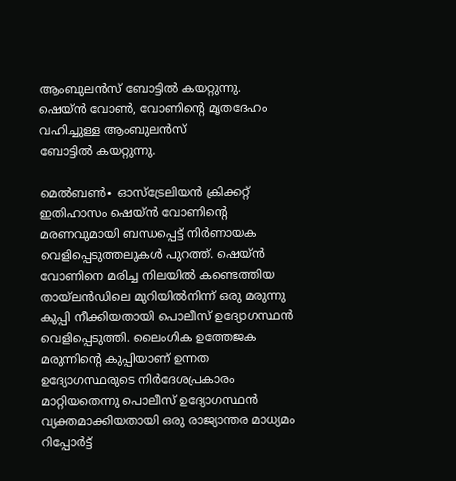ആംബുലൻസ് ബോട്ടിൽ ‌കയറ്റുന്നു.
ഷെയ്ൻ വോൺ, വോണിന്റെ മൃതദേഹം വഹിച്ചുള്ള ആംബുലൻസ് ബോട്ടിൽ ‌കയറ്റുന്നു.

മെൽബൺ∙ ഓസ്ട്രേലിയൻ ക്രിക്കറ്റ് ഇതിഹാസം ഷെയ്ൻ വോണിന്റെ മരണവുമായി ബന്ധപ്പെട്ട് നിർണായക വെളിപ്പെടുത്തലുകൾ പുറത്ത്. ഷെയ്ൻ വോണിനെ മരിച്ച നിലയിൽ കണ്ടെത്തിയ തായ്‍ലൻ‍ഡിലെ മുറിയിൽനിന്ന് ഒരു മരുന്നു കുപ്പി നീക്കിയതായി പൊലീസ് ഉദ്യോഗസ്ഥൻ വെളിപ്പെടുത്തി. ലൈംഗിക ഉത്തേജക മരുന്നിന്റെ കുപ്പിയാണ് ഉന്നത ഉദ്യോഗസ്ഥരുടെ നിർദേശപ്രകാരം മാറ്റിയതെന്നു പൊലീസ് ഉദ്യോഗസ്ഥന്‍ വ്യക്തമാക്കിയതായി ഒരു രാജ്യാന്തര മാധ്യമം റിപ്പോർട്ട്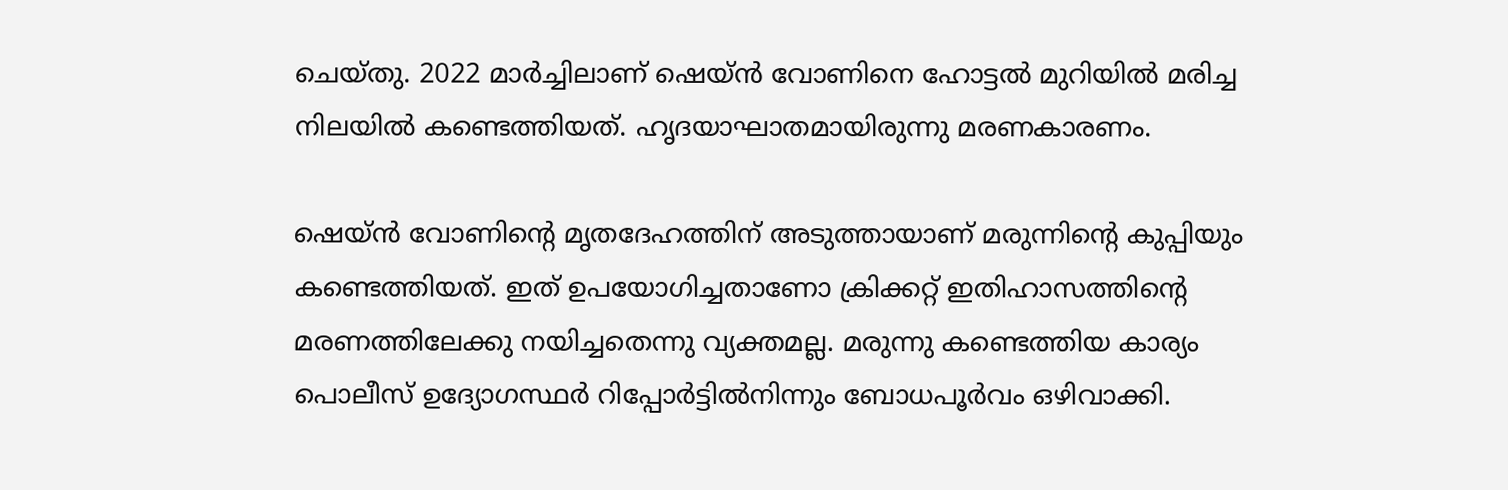ചെയ്തു. 2022 മാര്‍ച്ചിലാണ് ഷെയ്ൻ വോണിനെ ഹോട്ടൽ മുറിയിൽ മരിച്ച നിലയിൽ കണ്ടെത്തിയത്. ഹൃദയാഘാതമായിരുന്നു മരണകാരണം.

ഷെയ്ൻ വോണിന്റെ മൃതദേഹത്തിന് അടുത്തായാണ് മരുന്നിന്റെ കുപ്പിയും കണ്ടെത്തിയത്. ഇത് ഉപയോഗിച്ചതാണോ ക്രിക്കറ്റ് ഇതിഹാസത്തിന്റെ മരണത്തിലേക്കു നയിച്ചതെന്നു വ്യക്തമല്ല. മരുന്നു കണ്ടെത്തിയ കാര്യം പൊലീസ് ഉദ്യോഗസ്ഥർ റിപ്പോർട്ടിൽനിന്നും ബോധപൂര്‍വം ഒഴിവാക്കി.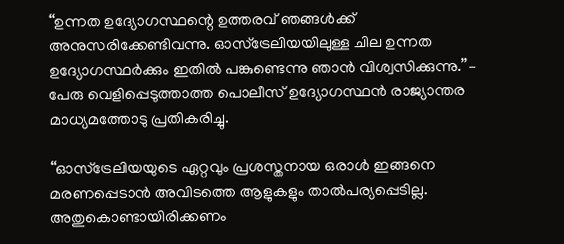‘‘ഉന്നത ഉദ്യോഗസ്ഥന്റെ ഉത്തരവ് ഞങ്ങൾക്ക് അനുസരിക്കേണ്ടിവന്നു. ഓസ്ട്രേലിയയിലുള്ള ചില ഉന്നത ഉദ്യോഗസ്ഥർക്കും ഇതിൽ പങ്കുണ്ടെന്നു ഞാന്‍ വിശ്വസിക്കുന്നു.’’– പേരു വെളിപ്പെടുത്താത്ത പൊലീസ് ഉദ്യോഗസ്ഥൻ രാജ്യാന്തര മാധ്യമത്തോടു പ്രതികരിച്ചു.

‘‘ഓസ്ട്രേലിയയുടെ ഏറ്റവും പ്രശസ്തനായ ഒരാൾ ഇങ്ങനെ മരണപ്പെടാൻ അവിടത്തെ ആളുകളും താൽപര്യപ്പെടില്ല. അതുകൊണ്ടായിരിക്കണം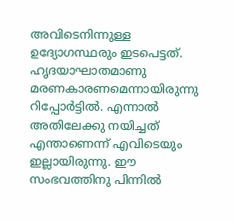അവിടെനിന്നുള്ള ഉദ്യോഗസ്ഥരും ഇടപെട്ടത്. ഹൃദയാഘാതമാണു മരണകാരണമെന്നായിരുന്നു റിപ്പോർട്ടിൽ. എന്നാൽ അതിലേക്കു നയിച്ചത് എന്താണെന്ന് എവിടെയും ഇല്ലായിരുന്നു. ഈ സംഭവത്തിനു പിന്നിൽ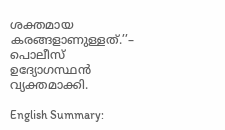ശക്തമായ കരങ്ങളാണുള്ളത്.’’– പൊലീസ് ഉദ്യോഗസ്ഥന്‍ വ്യക്തമാക്കി.

English Summary: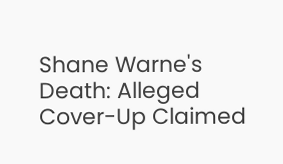Shane Warne's Death: Alleged Cover-Up Claimed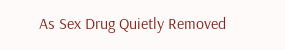As Sex Drug Quietly Removed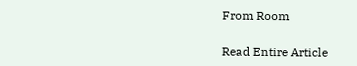From Room

Read Entire Article